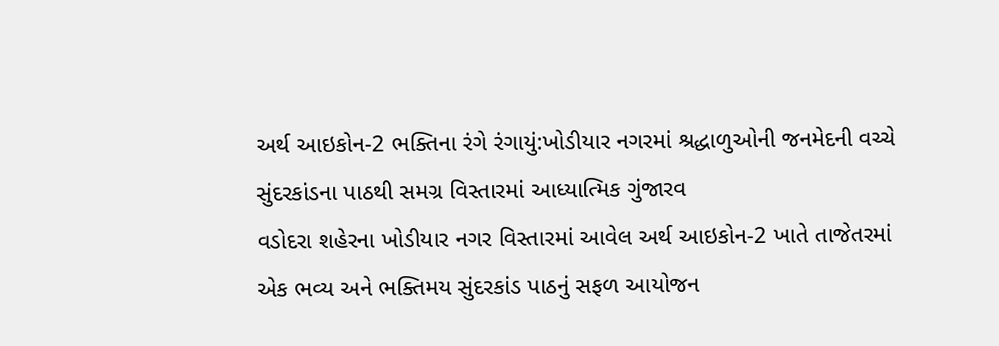અર્થ આઇકોન-2 ભક્તિના રંગે રંગાયું:ખોડીયાર નગરમાં શ્રદ્ધાળુઓની જનમેદની વચ્ચે સુંદરકાંડના પાઠથી સમગ્ર વિસ્તારમાં આધ્યાત્મિક ગુંજારવ
વડોદરા શહેરના ખોડીયાર નગર વિસ્તારમાં આવેલ અર્થ આઇકોન-2 ખાતે તાજેતરમાં એક ભવ્ય અને ભક્તિમય સુંદરકાંડ પાઠનું સફળ આયોજન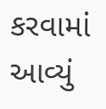કરવામાં આવ્યું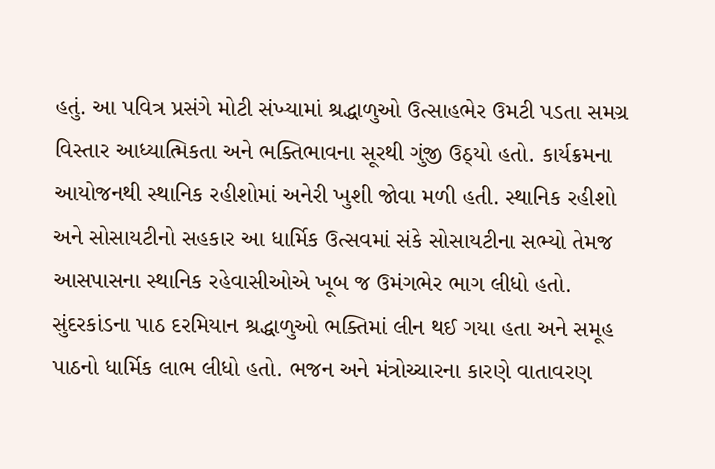હતું. આ પવિત્ર પ્રસંગે મોટી સંખ્યામાં શ્રદ્ધાળુઓ ઉત્સાહભેર ઉમટી પડતા સમગ્ર વિસ્તાર આધ્યાત્મિકતા અને ભક્તિભાવના સૂરથી ગુંજી ઉઠ્યો હતો. કાર્યક્રમના આયોજનથી સ્થાનિક રહીશોમાં અનેરી ખુશી જોવા મળી હતી. સ્થાનિક રહીશો અને સોસાયટીનો સહકાર આ ધાર્મિક ઉત્સવમાં સંકે સોસાયટીના સભ્યો તેમજ આસપાસના સ્થાનિક રહેવાસીઓએ ખૂબ જ ઉમંગભેર ભાગ લીધો હતો. સુંદરકાંડના પાઠ દરમિયાન શ્રદ્ધાળુઓ ભક્તિમાં લીન થઈ ગયા હતા અને સમૂહ પાઠનો ધાર્મિક લાભ લીધો હતો. ભજન અને મંત્રોચ્ચારના કારણે વાતાવરણ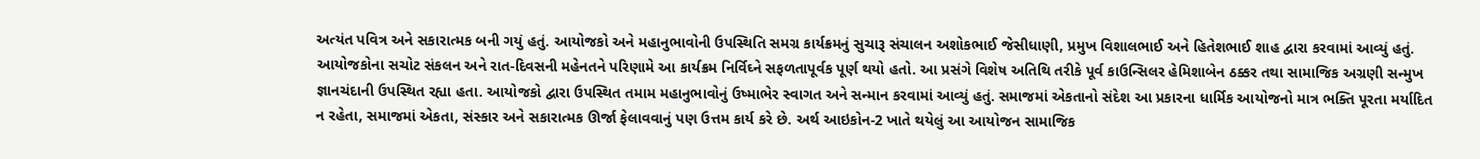અત્યંત પવિત્ર અને સકારાત્મક બની ગયું હતું. આયોજકો અને મહાનુભાવોની ઉપસ્થિતિ સમગ્ર કાર્યક્રમનું સુચારૂ સંચાલન અશોકભાઈ જેસીધાણી, પ્રમુખ વિશાલભાઈ અને હિતેશભાઈ શાહ દ્વારા કરવામાં આવ્યું હતું. આયોજકોના સચોટ સંકલન અને રાત-દિવસની મહેનતને પરિણામે આ કાર્યક્રમ નિર્વિઘ્ને સફળતાપૂર્વક પૂર્ણ થયો હતો. આ પ્રસંગે વિશેષ અતિથિ તરીકે પૂર્વ કાઉન્સિલર હેમિશાબેન ઠક્કર તથા સામાજિક અગ્રણી સન્મુખ જ્ઞાનચંદાની ઉપસ્થિત રહ્યા હતા. આયોજકો દ્વારા ઉપસ્થિત તમામ મહાનુભાવોનું ઉષ્માભેર સ્વાગત અને સન્માન કરવામાં આવ્યું હતું. સમાજમાં એકતાનો સંદેશ આ પ્રકારના ધાર્મિક આયોજનો માત્ર ભક્તિ પૂરતા મર્યાદિત ન રહેતા, સમાજમાં એકતા, સંસ્કાર અને સકારાત્મક ઊર્જા ફેલાવવાનું પણ ઉત્તમ કાર્ય કરે છે. અર્થ આઇકોન-2 ખાતે થયેલું આ આયોજન સામાજિક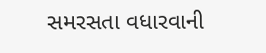સમરસતા વધારવાની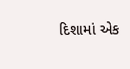દિશામાં એક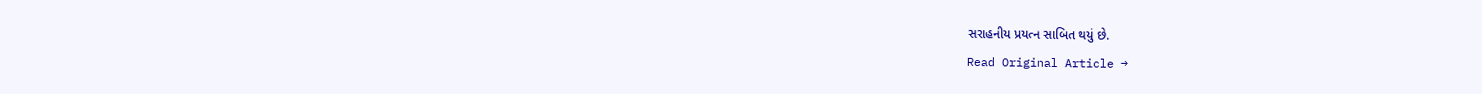સરાહનીય પ્રયત્ન સાબિત થયું છે.
Read Original Article →